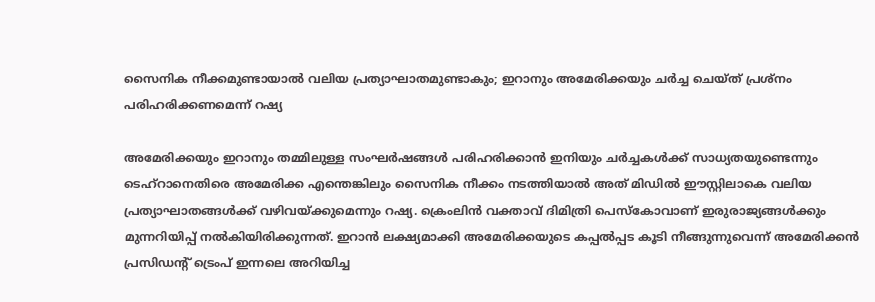സൈനിക നീക്കമുണ്ടായാല്‍ വലിയ പ്രത്യാഘാതമുണ്ടാകും; ഇറാനും അമേരിക്കയും ചര്‍ച്ച ചെയ്ത് പ്രശ്‌നം പരിഹരിക്കണമെന്ന് റഷ്യ

അമേരിക്കയും ഇറാനും തമ്മിലുള്ള സംഘര്‍ഷങ്ങള്‍ പരിഹരിക്കാന്‍ ഇനിയും ചര്‍ച്ചകള്‍ക്ക് സാധ്യതയുണ്ടെന്നും ടെഹ്‌റാനെതിരെ അമേരിക്ക എന്തെങ്കിലും സൈനിക നീക്കം നടത്തിയാല്‍ അത് മിഡില്‍ ഈസ്റ്റിലാകെ വലിയ പ്രത്യാഘാതങ്ങള്‍ക്ക് വഴിവയ്ക്കുമെന്നും റഷ്യ. ക്രെംലിന്‍ വക്താവ് ദിമിത്രി പെസ്‌കോവാണ് ഇരുരാജ്യങ്ങള്‍ക്കും മുന്നറിയിപ്പ് നല്‍കിയിരിക്കുന്നത്. ഇറാന്‍ ലക്ഷ്യമാക്കി അമേരിക്കയുടെ കപ്പല്‍പ്പട കൂടി നീങ്ങുന്നുവെന്ന് അമേരിക്കന്‍ പ്രസിഡന്റ് ട്രെംപ് ഇന്നലെ അറിയിച്ച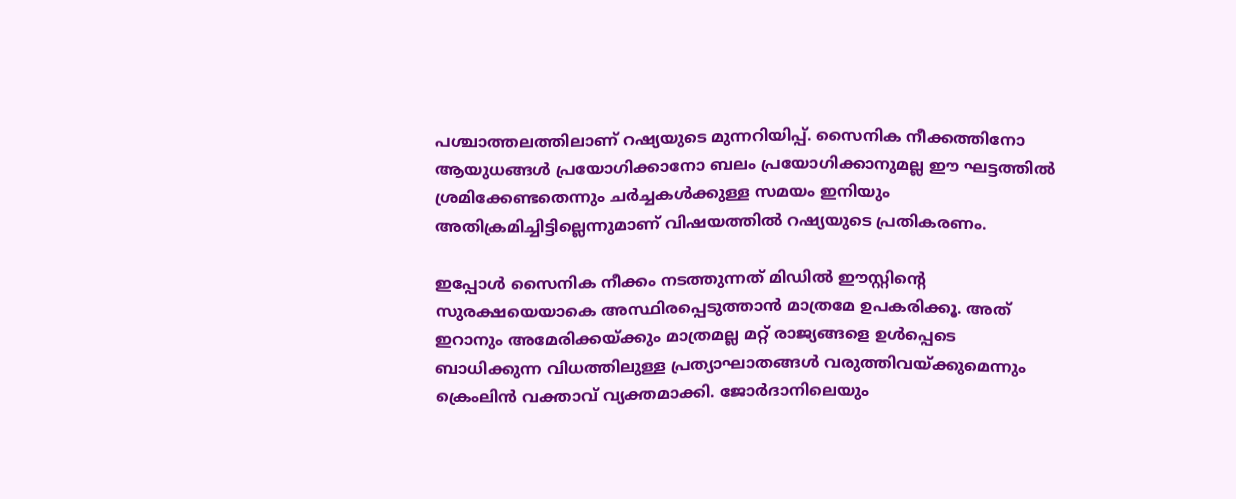പശ്ചാത്തലത്തിലാണ് റഷ്യയുടെ മുന്നറിയിപ്പ്. സൈനിക നീക്കത്തിനോ ആയുധങ്ങള്‍ പ്രയോഗിക്കാനോ ബലം പ്രയോഗിക്കാനുമല്ല ഈ ഘട്ടത്തില്‍ ശ്രമിക്കേണ്ടതെന്നും ചര്‍ച്ചകള്‍ക്കുള്ള സമയം ഇനിയും അതിക്രമിച്ചിട്ടില്ലെന്നുമാണ് വിഷയത്തില്‍ റഷ്യയുടെ പ്രതികരണം.

ഇപ്പോള്‍ സൈനിക നീക്കം നടത്തുന്നത് മിഡില്‍ ഈസ്റ്റിന്റെ സുരക്ഷയെയാകെ അസ്ഥിരപ്പെടുത്താന്‍ മാത്രമേ ഉപകരിക്കൂ. അത് ഇറാനും അമേരിക്കയ്ക്കും മാത്രമല്ല മറ്റ് രാജ്യങ്ങളെ ഉള്‍പ്പെടെ ബാധിക്കുന്ന വിധത്തിലുള്ള പ്രത്യാഘാതങ്ങള്‍ വരുത്തിവയ്ക്കുമെന്നും ക്രെംലിന്‍ വക്താവ് വ്യക്തമാക്കി. ജോര്‍ദാനിലെയും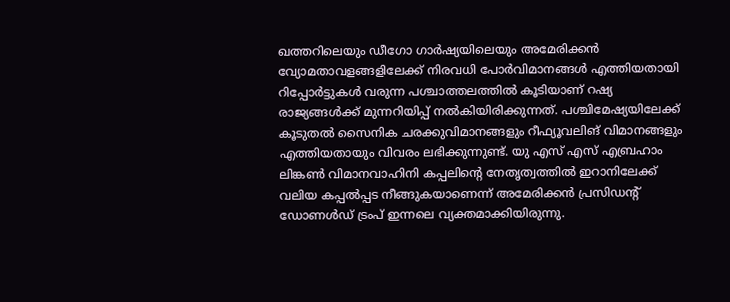ഖത്തറിലെയും ഡീഗോ ഗാര്‍ഷ്യയിലെയും അമേരിക്കന്‍ വ്യോമതാവളങ്ങളിലേക്ക് നിരവധി പോര്‍വിമാനങ്ങള്‍ എത്തിയതായി റിപ്പോര്‍ട്ടുകള്‍ വരുന്ന പശ്ചാത്തലത്തില്‍ കൂടിയാണ് റഷ്യ രാജ്യങ്ങള്‍ക്ക് മുന്നറിയിപ്പ് നല്‍കിയിരിക്കുന്നത്. പശ്ചിമേഷ്യയിലേക്ക് കൂടുതല്‍ സൈനിക ചരക്കുവിമാനങ്ങളും റീഫ്യൂവലിങ് വിമാനങ്ങളും എത്തിയതായും വിവരം ലഭിക്കുന്നുണ്ട്. യു എസ് എസ് എബ്രഹാം ലിങ്കണ്‍ വിമാനവാഹിനി കപ്പലിന്റെ നേതൃത്വത്തില്‍ ഇറാനിലേക്ക് വലിയ കപ്പല്‍പ്പട നീങ്ങുകയാണെന്ന് അമേരിക്കന്‍ പ്രസിഡന്റ് ഡോണള്‍ഡ് ട്രംപ് ഇന്നലെ വ്യക്തമാക്കിയിരുന്നു.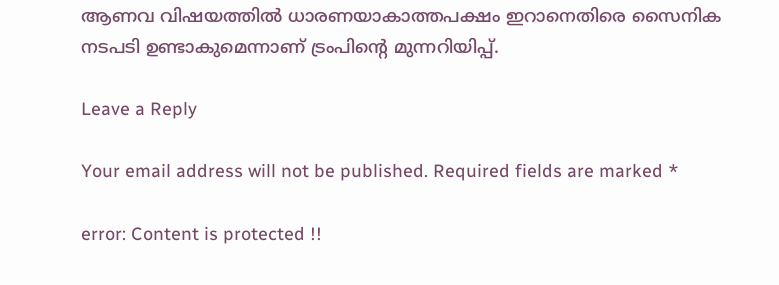ആണവ വിഷയത്തില്‍ ധാരണയാകാത്തപക്ഷം ഇറാനെതിരെ സൈനിക നടപടി ഉണ്ടാകുമെന്നാണ് ട്രംപിന്റെ മുന്നറിയിപ്പ്.

Leave a Reply

Your email address will not be published. Required fields are marked *

error: Content is protected !!